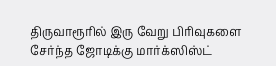திருவாரூரில் இரு வேறு பிரிவுகளை சேர்ந்த ஜோடிக்கு மார்க்ஸிஸ்ட்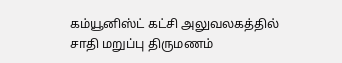கம்யூனிஸ்ட் கட்சி அலுவலகத்தில் சாதி மறுப்பு திருமணம்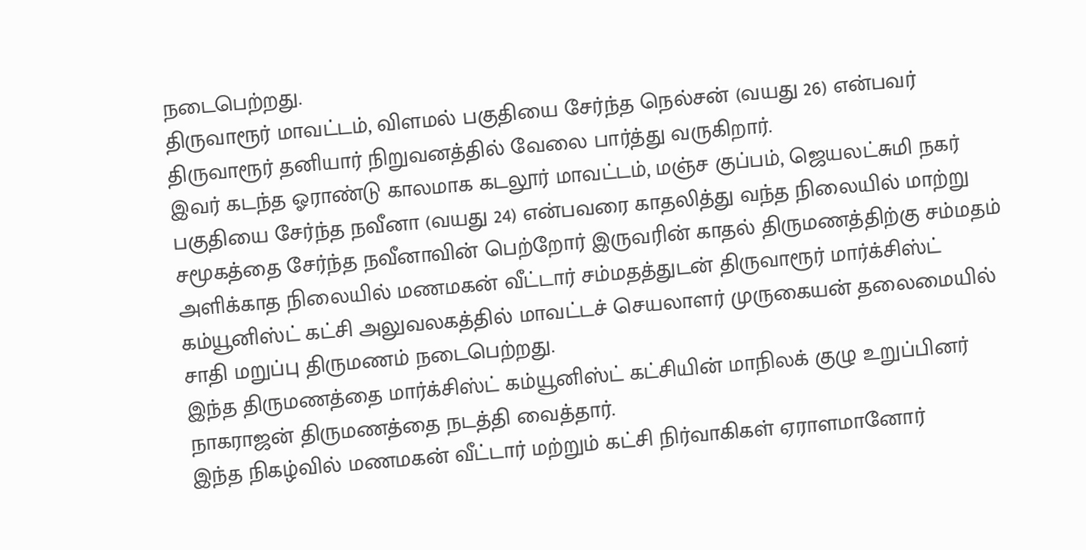நடைபெற்றது.
திருவாரூர் மாவட்டம், விளமல் பகுதியை சேர்ந்த நெல்சன் (வயது 26) என்பவர் திருவாரூர் தனியார் நிறுவனத்தில் வேலை பார்த்து வருகிறார்.
இவர் கடந்த ஓராண்டு காலமாக கடலூர் மாவட்டம், மஞ்ச குப்பம், ஜெயலட்சுமி நகர் பகுதியை சேர்ந்த நவீனா (வயது 24) என்பவரை காதலித்து வந்த நிலையில் மாற்று சமூகத்தை சேர்ந்த நவீனாவின் பெற்றோர் இருவரின் காதல் திருமணத்திற்கு சம்மதம் அளிக்காத நிலையில் மணமகன் வீட்டார் சம்மதத்துடன் திருவாரூர் மார்க்சிஸ்ட் கம்யூனிஸ்ட் கட்சி அலுவலகத்தில் மாவட்டச் செயலாளர் முருகையன் தலைமையில் சாதி மறுப்பு திருமணம் நடைபெற்றது.
இந்த திருமணத்தை மார்க்சிஸ்ட் கம்யூனிஸ்ட் கட்சியின் மாநிலக் குழு உறுப்பினர் நாகராஜன் திருமணத்தை நடத்தி வைத்தார்.
இந்த நிகழ்வில் மணமகன் வீட்டார் மற்றும் கட்சி நிர்வாகிகள் ஏராளமானோர்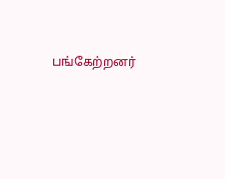பங்கேற்றனர்